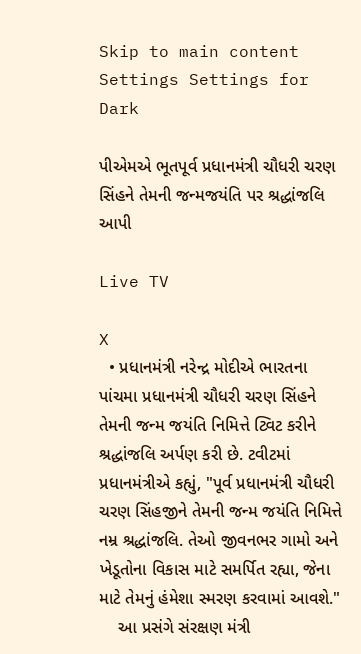Skip to main content
Settings Settings for Dark

પીએમએ ભૂતપૂર્વ પ્રધાનમંત્રી ચૌધરી ચરણ સિંહને તેમની જન્મજયંતિ પર શ્રદ્ધાંજલિ આપી

Live TV

X
  • પ્રધાનમંત્રી નરેન્દ્ર મોદીએ ભારતના પાંચમા પ્રધાનમંત્રી ચૌધરી ચરણ સિંહને તેમની જન્મ જયંતિ નિમિત્તે ટ્વિટ કરીને શ્રદ્ધાંજલિ અર્પણ કરી છે. ટવીટમાં પ્રધાનમંત્રીએ કહ્યું, "પૂર્વ પ્રધાનમંત્રી ચૌધરી ચરણ સિંહજીને તેમની જન્મ જયંતિ નિમિત્તે નમ્ર શ્રદ્ધાંજલિ. તેઓ જીવનભર ગામો અને ખેડૂતોના વિકાસ માટે સમર્પિત રહ્યા, જેના માટે તેમનું હંમેશા સ્મરણ કરવામાં આવશે."
    આ પ્રસંગે સંરક્ષણ મંત્રી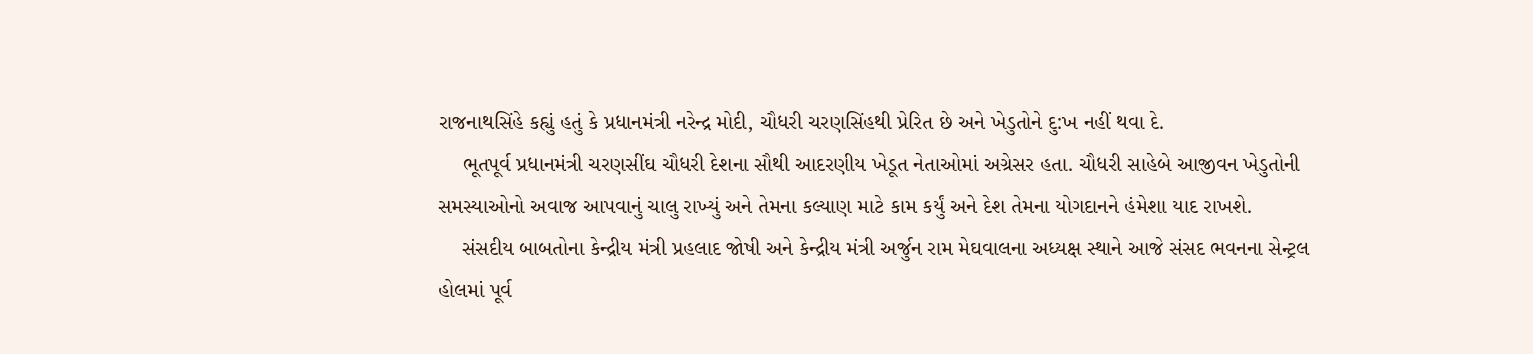રાજનાથસિંહે કહ્યું હતું કે પ્રધાનમંત્રી નરેન્દ્ર મોદી, ચૌધરી ચરણસિંહથી પ્રેરિત છે અને ખેડુતોને દુ:ખ નહીં થવા દે.
    ભૂતપૂર્વ પ્રધાનમંત્રી ચરણસીંઘ ચૌધરી દેશના સૌથી આદરણીય ખેડૂત નેતાઓમાં અગ્રેસર હતા. ચૌધરી સાહેબે આજીવન ખેડુતોની સમસ્યાઓનો અવાજ આપવાનું ચાલુ રાખ્યું અને તેમના કલ્યાણ માટે કામ કર્યું અને દેશ તેમના યોગદાનને હંમેશા યાદ રાખશે.
    સંસદીય બાબતોના કેન્દ્રીય મંત્રી પ્રહલાદ જોષી અને કેન્દ્રીય મંત્રી અર્જુન રામ મેઘવાલના અધ્યક્ષ સ્થાને આજે સંસદ ભવનના સેન્ટ્રલ હોલમાં પૂર્વ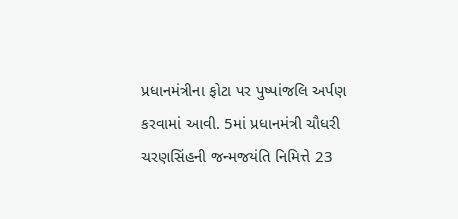પ્રધાનમંત્રીના ફોટા પર પુષ્પાંજલિ અર્પણ કરવામાં આવી. 5માં પ્રધાનમંત્રી ચૌધરી ચરણસિંહની જન્મજયંતિ નિમિત્તે 23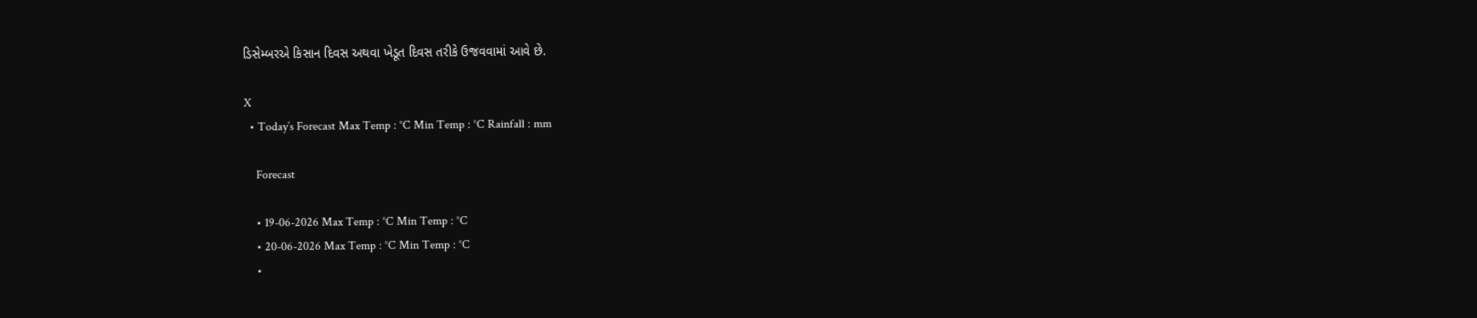ડિસેમ્બરએ કિસાન દિવસ અથવા ખેડૂત દિવસ તરીકે ઉજવવામાં આવે છે.

X
  • Today’s Forecast Max Temp : °C Min Temp : °C Rainfall : mm

    Forecast

    • 19-06-2026 Max Temp : °C Min Temp : °C
    • 20-06-2026 Max Temp : °C Min Temp : °C
    •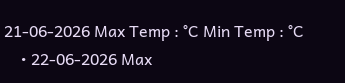21-06-2026 Max Temp : °C Min Temp : °C
    • 22-06-2026 Max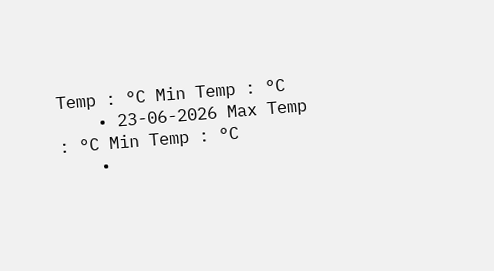Temp : °C Min Temp : °C
    • 23-06-2026 Max Temp : °C Min Temp : °C
    •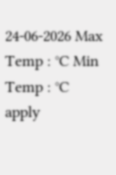24-06-2026 Max Temp : °C Min Temp : °C
apply